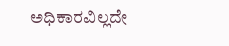ಅಧಿಕಾರವಿಲ್ಲದೇ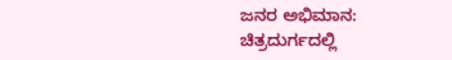ಜನರ ಅಭಿಮಾನ: ಚಿತ್ರದುರ್ಗದಲ್ಲಿ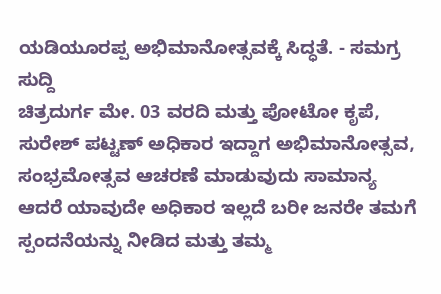ಯಡಿಯೂರಪ್ಪ ಅಭಿಮಾನೋತ್ಸವಕ್ಕೆ ಸಿದ್ಧತೆ. - ಸಮಗ್ರ ಸುದ್ದಿ
ಚಿತ್ರದುರ್ಗ ಮೇ. 03 ವರದಿ ಮತ್ತು ಪೋಟೋ ಕೃಪೆ, ಸುರೇಶ್ ಪಟ್ಟಣ್ ಅಧಿಕಾರ ಇದ್ದಾಗ ಅಭಿಮಾನೋತ್ಸವ, ಸಂಭ್ರಮೋತ್ಸವ ಆಚರಣೆ ಮಾಡುವುದು ಸಾಮಾನ್ಯ ಆದರೆ ಯಾವುದೇ ಅಧಿಕಾರ ಇಲ್ಲದೆ ಬರೀ ಜನರೇ ತಮಗೆ ಸ್ಪಂದನೆಯನ್ನು ನೀಡಿದ ಮತ್ತು ತಮ್ಮ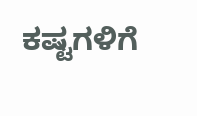ಕಷ್ಟಗಳಿಗೆ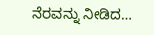ನೆರವನ್ನು ನೀಡಿದ…